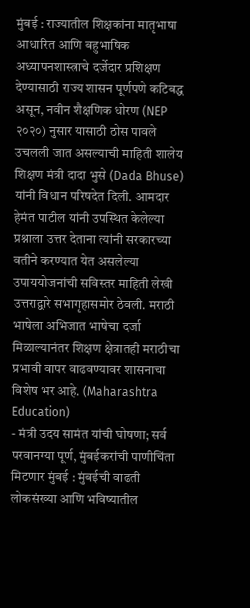मुंबई : राज्यातील शिक्षकांना मातृभाषा आधारित आणि बहुभाषिक अध्यापनशास्त्राचे दर्जेदार प्रशिक्षण देण्यासाठी राज्य शासन पूर्णपणे कटिबद्ध असून, नवीन शैक्षणिक धोरण (NEP २०२०) नुसार यासाठी ठोस पावले उचलली जात असल्याची माहिती शालेय शिक्षण मंत्री दादा भुसे (Dada Bhuse) यांनी विधान परिषदेत दिली. आमदार हेमंत पाटील यांनी उपस्थित केलेल्या प्रश्नाला उत्तर देताना त्यांनी सरकारच्या वतीने करण्यात येत असलेल्या उपाययोजनांची सविस्तर माहिती लेखी उत्तराद्वारे सभागृहासमोर ठेवली. मराठी भाषेला अभिजात भाषेचा दर्जा मिळाल्यानंतर शिक्षण क्षेत्रातही मराठीचा प्रभावी वापर वाढवण्यावर शासनाचा विशेष भर आहे. (Maharashtra Education)
- मंत्री उदय सामंत यांची घोषणा; सर्व परवानग्या पूर्ण, मुंबईकरांची पाणीचिंता मिटणार मुंबई : मुंबईची वाढती लोकसंख्या आणि भविष्यातील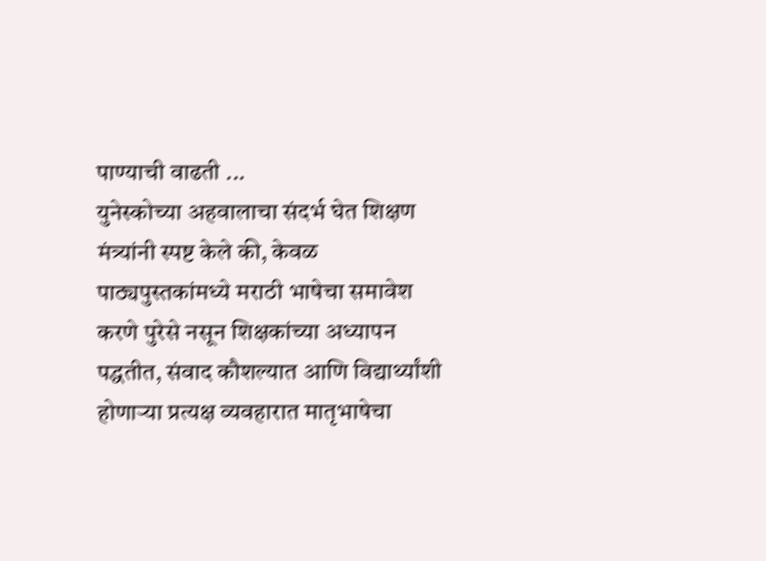पाण्याची वाढती ...
युनेस्कोच्या अहवालाचा संदर्भ घेत शिक्षण मंत्र्यांनी स्पष्ट केले की, केवळ पाठ्यपुस्तकांमध्ये मराठी भाषेचा समावेश करणे पुरेसे नसून शिक्षकांच्या अध्यापन पद्धतीत, संवाद कौशल्यात आणि विद्यार्थ्यांशी होणाऱ्या प्रत्यक्ष व्यवहारात मातृभाषेचा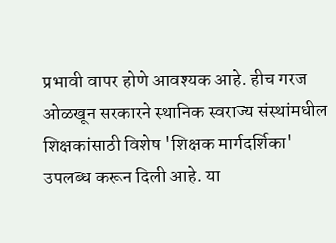प्रभावी वापर होणे आवश्यक आहे. हीच गरज ओळखून सरकारने स्थानिक स्वराज्य संस्थांमधील शिक्षकांसाठी विशेष 'शिक्षक मार्गदर्शिका' उपलब्ध करून दिली आहे. या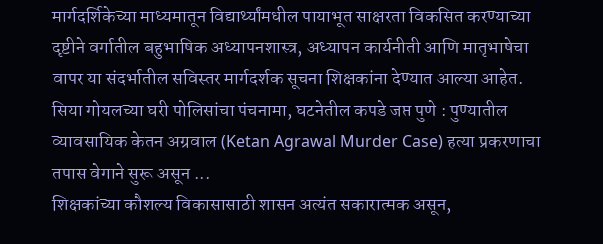मार्गदर्शिकेच्या माध्यमातून विद्यार्थ्यांमधील पायाभूत साक्षरता विकसित करण्याच्या दृष्टीने वर्गातील बहुभाषिक अध्यापनशास्त्र, अध्यापन कार्यनीती आणि मातृभाषेचा वापर या संदर्भातील सविस्तर मार्गदर्शक सूचना शिक्षकांना देण्यात आल्या आहेत.
सिया गोयलच्या घरी पोलिसांचा पंचनामा, घटनेतील कपडे जप्त पुणे : पुण्यातील व्यावसायिक केतन अग्रवाल (Ketan Agrawal Murder Case) हत्या प्रकरणाचा तपास वेगाने सुरू असून ...
शिक्षकांच्या कौशल्य विकासासाठी शासन अत्यंत सकारात्मक असून,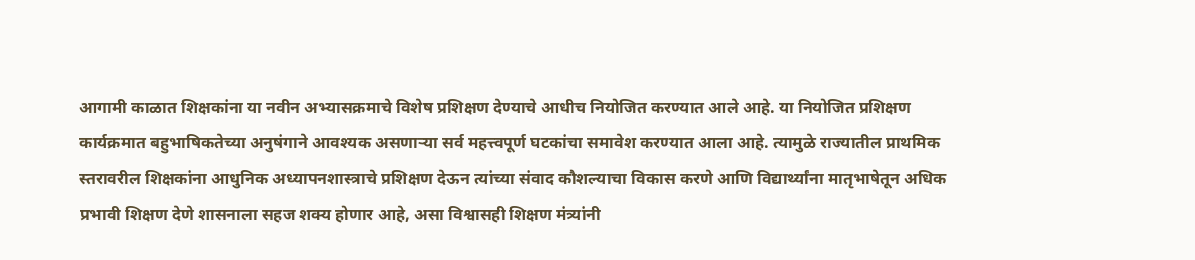आगामी काळात शिक्षकांना या नवीन अभ्यासक्रमाचे विशेष प्रशिक्षण देण्याचे आधीच नियोजित करण्यात आले आहे. या नियोजित प्रशिक्षण कार्यक्रमात बहुभाषिकतेच्या अनुषंगाने आवश्यक असणाऱ्या सर्व महत्त्वपूर्ण घटकांचा समावेश करण्यात आला आहे. त्यामुळे राज्यातील प्राथमिक स्तरावरील शिक्षकांना आधुनिक अध्यापनशास्त्राचे प्रशिक्षण देऊन त्यांच्या संवाद कौशल्याचा विकास करणे आणि विद्यार्थ्यांना मातृभाषेतून अधिक प्रभावी शिक्षण देणे शासनाला सहज शक्य होणार आहे, असा विश्वासही शिक्षण मंत्र्यांनी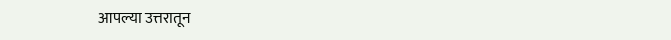आपल्या उत्तरातून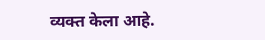व्यक्त केला आहे.